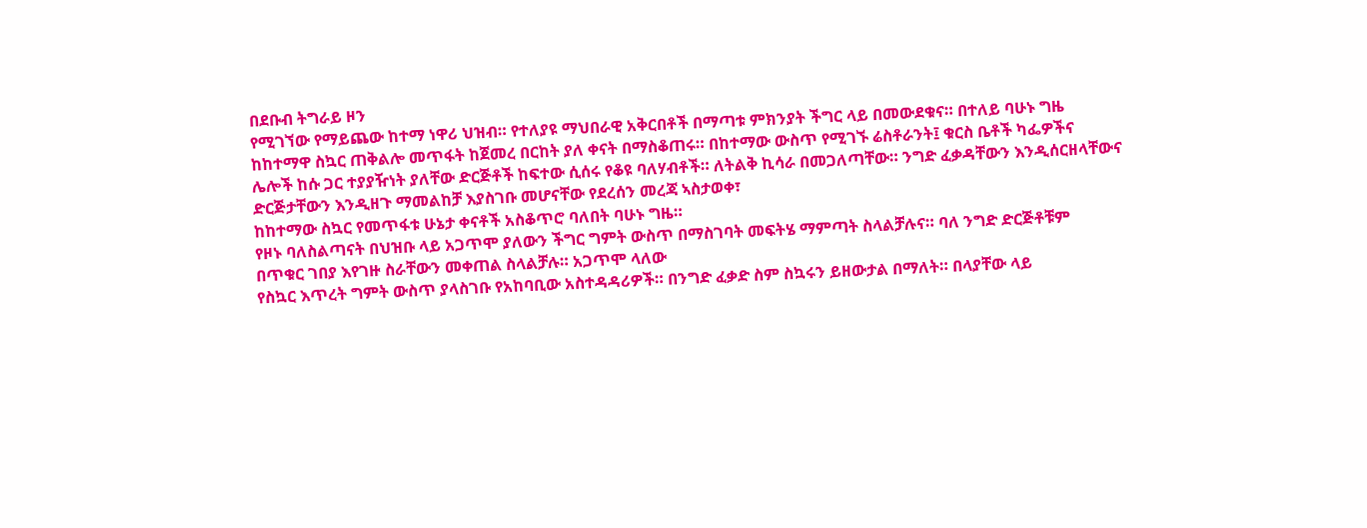በደቡብ ትግራይ ዞን
የሚገኘው የማይጨው ከተማ ነዋሪ ህዝብ። የተለያዩ ማህበራዊ አቅርበቶች በማጣቱ ምክንያት ችግር ላይ በመውደቁና። በተለይ ባሁኑ ግዜ
ከከተማዋ ስኳር ጠቅልሎ መጥፋት ከጀመረ በርከት ያለ ቀናት በማስቆጠሩ። በከተማው ውስጥ የሚገኙ ሬስቶራንት፤ ቁርስ ቤቶች ካፌዎችና
ሌሎች ከሱ ጋር ተያያዥነት ያለቸው ድርጅቶች ከፍተው ሲሰሩ የቆዩ ባለሃብቶች። ለትልቅ ኪሳራ በመጋለጣቸው። ንግድ ፈቃዳቸውን እንዲሰርዘላቸውና
ድርጅታቸውን እንዲዘጉ ማመልከቻ እያስገቡ መሆናቸው የደረሰን መረጃ ኣስታወቀ፣
ከከተማው ስኳር የመጥፋቱ ሁኔታ ቀናቶች አስቆጥሮ ባለበት ባሁኑ ግዜ።
የዞኑ ባለስልጣናት በህዝቡ ላይ አጋጥሞ ያለውን ችግር ግምት ውስጥ በማስገባት መፍትሄ ማምጣት ስላልቻሉና። ባለ ንግድ ድርጅቶቹም
በጥቁር ገበያ እየገዙ ስራቸውን መቀጠል ስላልቻሉ። አጋጥሞ ላለው
የስኳር እጥረት ግምት ውስጥ ያላስገቡ የአከባቢው አስተዳዳሪዎች። በንግድ ፈቃድ ስም ስኳሩን ይዘውታል በማለት። በላያቸው ላይ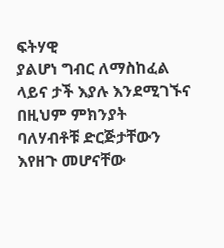ፍትሃዊ
ያልሆነ ግብር ለማስከፈል ላይና ታች እያሉ እንደሚገኙና በዚህም ምክንያት ባለሃብቶቹ ድርጅታቸውን እየዘጉ መሆናቸው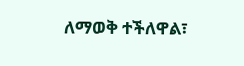ለማወቅ ተችለዋል፣